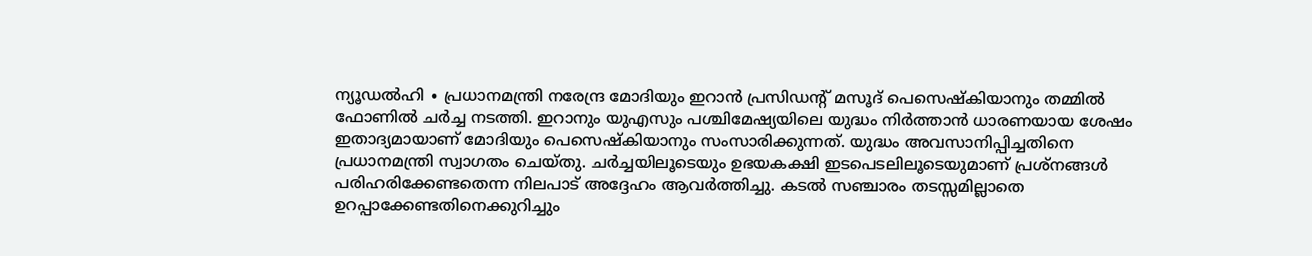ന്യൂഡൽഹി ∙ പ്രധാനമന്ത്രി നരേന്ദ്ര മോദിയും ഇറാൻ പ്രസിഡന്റ് മസൂദ് പെസെഷ്കിയാനും തമ്മിൽ ഫോണിൽ ചർച്ച നടത്തി. ഇറാനും യുഎസും പശ്ചിമേഷ്യയിലെ യുദ്ധം നിർത്താൻ ധാരണയായ ശേഷം ഇതാദ്യമായാണ് മോദിയും പെസെഷ്കിയാനും സംസാരിക്കുന്നത്. യുദ്ധം അവസാനിപ്പിച്ചതിനെ പ്രധാനമന്ത്രി സ്വാഗതം ചെയ്തു. ചർച്ചയിലൂടെയും ഉഭയകക്ഷി ഇടപെടലിലൂടെയുമാണ് പ്രശ്നങ്ങൾ പരിഹരിക്കേണ്ടതെന്ന നിലപാട് അദ്ദേഹം ആവർത്തിച്ചു. കടൽ സഞ്ചാരം തടസ്സമില്ലാതെ ഉറപ്പാക്കേണ്ടതിനെക്കുറിച്ചും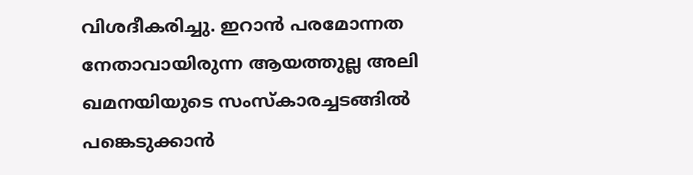വിശദീകരിച്ചു. ഇറാൻ പരമോന്നത നേതാവായിരുന്ന ആയത്തുല്ല അലി ഖമനയിയുടെ സംസ്കാരച്ചടങ്ങിൽ പങ്കെടുക്കാൻ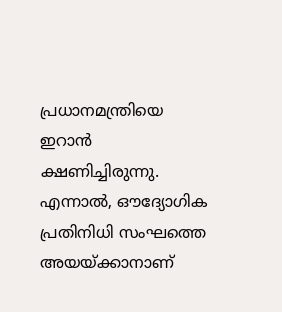പ്രധാനമന്ത്രിയെ ഇറാൻ ക്ഷണിച്ചിരുന്നു. എന്നാൽ, ഔദ്യോഗിക പ്രതിനിധി സംഘത്തെ അയയ്ക്കാനാണ്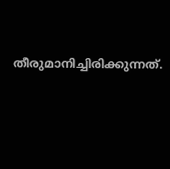തീരുമാനിച്ചിരിക്കുന്നത്.